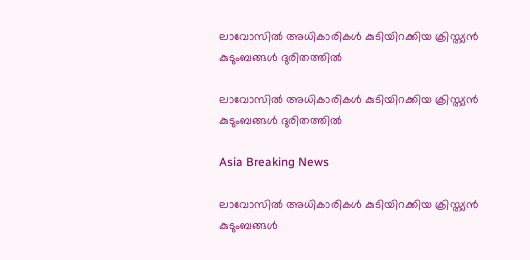ലാവോസില്‍ അധികാരികള്‍ കുടിയിറക്കിയ ക്രിസ്ത്യന്‍ കുടുംബങ്ങള്‍ ദുരിതത്തില്‍

ലാവോസില്‍ അധികാരികള്‍ കുടിയിറക്കിയ ക്രിസ്ത്യന്‍ കുടുംബങ്ങള്‍ ദുരിതത്തില്‍

Asia Breaking News

ലാവോസില്‍ അധികാരികള്‍ കുടിയിറക്കിയ ക്രിസ്ത്യന്‍ കുടുംബങ്ങള്‍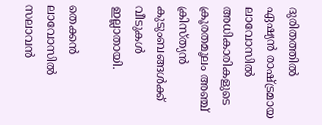ദുരിതത്തില്‍
ഏഷ്യന്‍ രാഷ്ട്രമായ ലാവോസില്‍ അധികാരികളുടെ ക്രൂരതമൂലം അഞ്ച് ക്രിസ്ത്യന്‍ കുടുംബങ്ങള്‍ക്ക് വീടുകള്‍ ഇല്ലാതായി.

തെക്കന്‍ ലാവോസില്‍ സലാവന്‍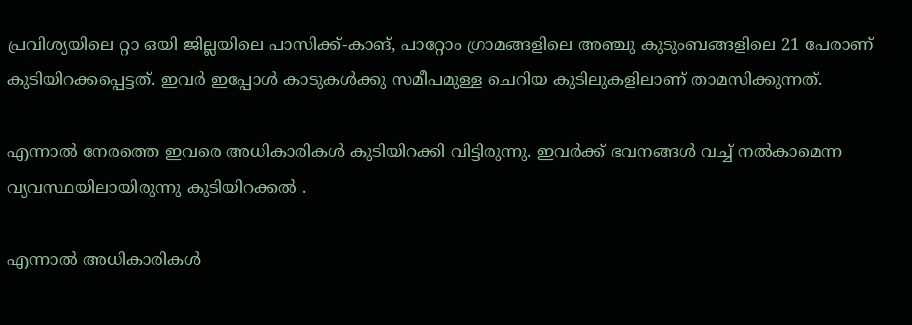പ്രവിശ്യയിലെ റ്റാ ഒയി ജില്ലയിലെ പാസിക്ക്-കാങ്, പാറ്റോം ഗ്രാമങ്ങളിലെ അഞ്ചു കുടുംബങ്ങളിലെ 21 പേരാണ് കുടിയിറക്കപ്പെട്ടത്. ഇവര്‍ ഇപ്പോള്‍ കാടുകള്‍ക്കു സമീപമുള്ള ചെറിയ കുടിലുകളിലാണ് താമസിക്കുന്നത്.

എന്നാല്‍ നേരത്തെ ഇവരെ അധികാരികള്‍ കുടിയിറക്കി വിട്ടിരുന്നു. ഇവര്‍ക്ക് ഭവനങ്ങള്‍ വച്ച് നല്‍കാമെന്ന വ്യവസ്ഥയിലായിരുന്നു കുടിയിറക്കല്‍ ‍.

എന്നാല്‍ അധികാരികള്‍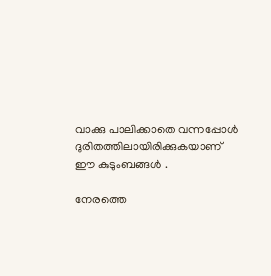വാക്കു പാലിക്കാതെ വന്നപ്പോള്‍ ദുരിതത്തിലായിരിക്കുകയാണ് ഈ കുടുംബങ്ങള്‍ ‍.

നേരത്തെ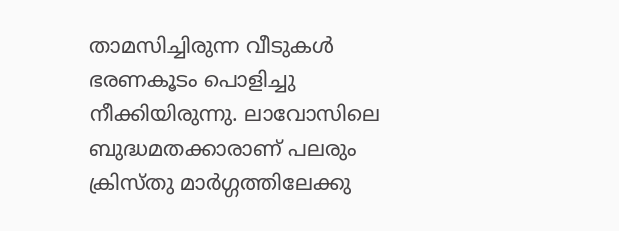താമസിച്ചിരുന്ന വീടുകള്‍ ഭരണകൂടം പൊളിച്ചു നീക്കിയിരുന്നു. ലാവോസിലെ ബുദ്ധമതക്കാരാണ് പലരും ക്രിസ്തു മാര്‍ഗ്ഗത്തിലേക്കു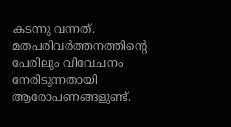കടന്നു വന്നത്. മതപരിവര്‍ത്തനത്തിന്റെ പേരിലും വിവേചനം നേരിടുന്നതായി ആരോപണങ്ങളുണ്ട്.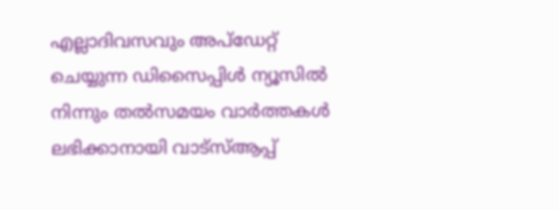എല്ലാദിവസവും അപ്ഡേറ്റ് ചെയ്യുന്ന ഡിസൈപ്പിൾ ന്യൂസിൽ നിന്നും തൽസമയം വാർത്തകൾ ലഭിക്കാനായി വാട്സ്ആപ്പ്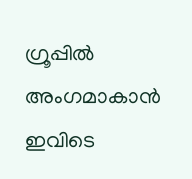ഗ്രൂപ്പിൽ അംഗമാകാൻ ഇവിടെ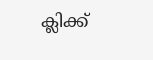ക്ലിക്ക്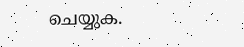ചെയ്യുക.